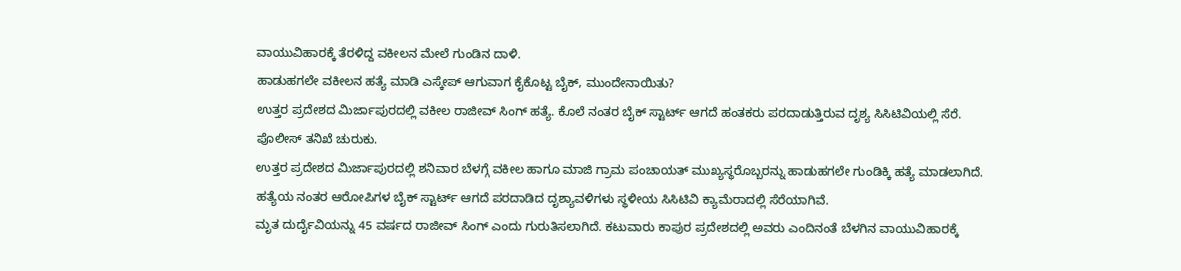ವಾಯುವಿಹಾರಕ್ಕೆ ತೆರಳಿದ್ದ ವಕೀಲನ ಮೇಲೆ ಗುಂಡಿನ ದಾಳಿ.
ಹಾಡುಹಗಲೇ ವಕೀಲನ ಹತ್ಯೆ ಮಾಡಿ ಎಸ್ಕೇಪ್ ಆಗುವಾಗ ಕೈಕೊಟ್ಟ ಬೈಕ್, ಮುಂದೇನಾಯಿತು?
ಉತ್ತರ ಪ್ರದೇಶದ ಮಿರ್ಜಾಪುರದಲ್ಲಿ ವಕೀಲ ರಾಜೀವ್ ಸಿಂಗ್ ಹತ್ಯೆ. ಕೊಲೆ ನಂತರ ಬೈಕ್ ಸ್ಟಾರ್ಟ್ ಆಗದೆ ಹಂತಕರು ಪರದಾಡುತ್ತಿರುವ ದೃಶ್ಯ ಸಿಸಿಟಿವಿಯಲ್ಲಿ ಸೆರೆ. ಪೊಲೀಸ್ ತನಿಖೆ ಚುರುಕು.
ಉತ್ತರ ಪ್ರದೇಶದ ಮಿರ್ಜಾಪುರದಲ್ಲಿ ಶನಿವಾರ ಬೆಳಗ್ಗೆ ವಕೀಲ ಹಾಗೂ ಮಾಜಿ ಗ್ರಾಮ ಪಂಚಾಯತ್ ಮುಖ್ಯಸ್ಥರೊಬ್ಬರನ್ನು ಹಾಡುಹಗಲೇ ಗುಂಡಿಕ್ಕಿ ಹತ್ಯೆ ಮಾಡಲಾಗಿದೆ. ಹತ್ಯೆಯ ನಂತರ ಆರೋಪಿಗಳ ಬೈಕ್ ಸ್ಟಾರ್ಟ್ ಆಗದೆ ಪರದಾಡಿದ ದೃಶ್ಯಾವಳಿಗಳು ಸ್ಥಳೀಯ ಸಿಸಿಟಿವಿ ಕ್ಯಾಮೆರಾದಲ್ಲಿ ಸೆರೆಯಾಗಿವೆ.
ಮೃತ ದುರ್ದೈವಿಯನ್ನು 45 ವರ್ಷದ ರಾಜೀವ್ ಸಿಂಗ್ ಎಂದು ಗುರುತಿಸಲಾಗಿದೆ. ಕಟುವಾರು ಕಾಪುರ ಪ್ರದೇಶದಲ್ಲಿ ಅವರು ಎಂದಿನಂತೆ ಬೆಳಗಿನ ವಾಯುವಿಹಾರಕ್ಕೆ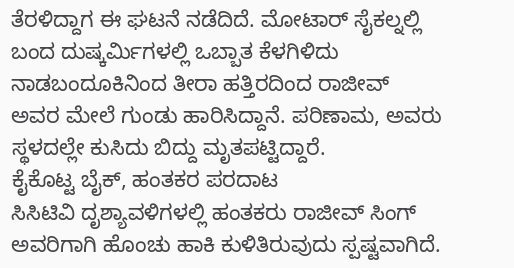ತೆರಳಿದ್ದಾಗ ಈ ಘಟನೆ ನಡೆದಿದೆ. ಮೋಟಾರ್ ಸೈಕಲ್ನಲ್ಲಿ ಬಂದ ದುಷ್ಕರ್ಮಿಗಳಲ್ಲಿ ಒಬ್ಬಾತ ಕೆಳಗಿಳಿದು ನಾಡಬಂದೂಕಿನಿಂದ ತೀರಾ ಹತ್ತಿರದಿಂದ ರಾಜೀವ್ ಅವರ ಮೇಲೆ ಗುಂಡು ಹಾರಿಸಿದ್ದಾನೆ. ಪರಿಣಾಮ, ಅವರು ಸ್ಥಳದಲ್ಲೇ ಕುಸಿದು ಬಿದ್ದು ಮೃತಪಟ್ಟಿದ್ದಾರೆ.
ಕೈಕೊಟ್ಟ ಬೈಕ್, ಹಂತಕರ ಪರದಾಟ
ಸಿಸಿಟಿವಿ ದೃಶ್ಯಾವಳಿಗಳಲ್ಲಿ ಹಂತಕರು ರಾಜೀವ್ ಸಿಂಗ್ ಅವರಿಗಾಗಿ ಹೊಂಚು ಹಾಕಿ ಕುಳಿತಿರುವುದು ಸ್ಪಷ್ಟವಾಗಿದೆ.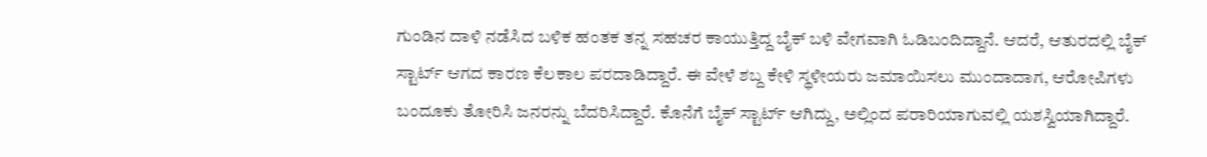ಗುಂಡಿನ ದಾಳಿ ನಡೆಸಿದ ಬಳಿಕ ಹಂತಕ ತನ್ನ ಸಹಚರ ಕಾಯುತ್ತಿದ್ದ ಬೈಕ್ ಬಳಿ ವೇಗವಾಗಿ ಓಡಿಬಂದಿದ್ದಾನೆ. ಆದರೆ, ಆತುರದಲ್ಲಿ ಬೈಕ್ ಸ್ಟಾರ್ಟ್ ಆಗದ ಕಾರಣ ಕೆಲಕಾಲ ಪರದಾಡಿದ್ದಾರೆ. ಈ ವೇಳೆ ಶಬ್ದ ಕೇಳಿ ಸ್ಥಳೀಯರು ಜಮಾಯಿಸಲು ಮುಂದಾದಾಗ, ಆರೋಪಿಗಳು ಬಂದೂಕು ತೋರಿಸಿ ಜನರನ್ನು ಬೆದರಿಸಿದ್ದಾರೆ. ಕೊನೆಗೆ ಬೈಕ್ ಸ್ಟಾರ್ಟ್ ಆಗಿದ್ದು, ಅಲ್ಲಿಂದ ಪರಾರಿಯಾಗುವಲ್ಲಿ ಯಶಸ್ವಿಯಾಗಿದ್ದಾರೆ.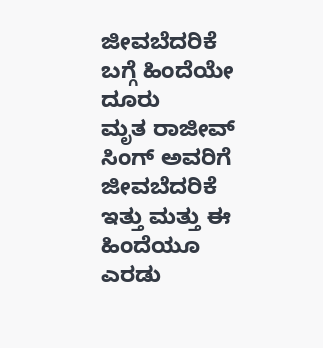ಜೀವಬೆದರಿಕೆ ಬಗ್ಗೆ ಹಿಂದೆಯೇ ದೂರು
ಮೃತ ರಾಜೀವ್ ಸಿಂಗ್ ಅವರಿಗೆ ಜೀವಬೆದರಿಕೆ ಇತ್ತು ಮತ್ತು ಈ ಹಿಂದೆಯೂ ಎರಡು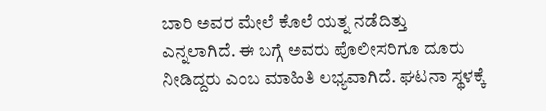ಬಾರಿ ಅವರ ಮೇಲೆ ಕೊಲೆ ಯತ್ನ ನಡೆದಿತ್ತು ಎನ್ನಲಾಗಿದೆ. ಈ ಬಗ್ಗೆ ಅವರು ಪೊಲೀಸರಿಗೂ ದೂರು ನೀಡಿದ್ದರು ಎಂಬ ಮಾಹಿತಿ ಲಭ್ಯವಾಗಿದೆ. ಘಟನಾ ಸ್ಥಳಕ್ಕೆ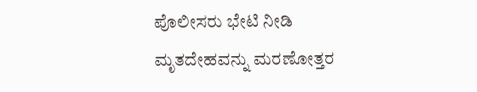ಪೊಲೀಸರು ಭೇಟಿ ನೀಡಿ ಮೃತದೇಹವನ್ನು ಮರಣೋತ್ತರ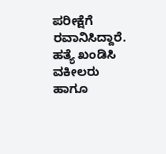ಪರೀಕ್ಷೆಗೆ ರವಾನಿಸಿದ್ದಾರೆ. ಹತ್ಯೆ ಖಂಡಿಸಿ ವಕೀಲರು ಹಾಗೂ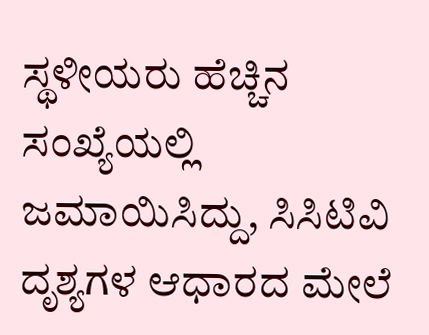ಸ್ಥಳೀಯರು ಹೆಚ್ಚಿನ ಸಂಖ್ಯೆಯಲ್ಲಿ ಜಮಾಯಿಸಿದ್ದು, ಸಿಸಿಟಿವಿ ದೃಶ್ಯಗಳ ಆಧಾರದ ಮೇಲೆ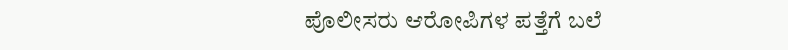ಪೊಲೀಸರು ಆರೋಪಿಗಳ ಪತ್ತೆಗೆ ಬಲೆ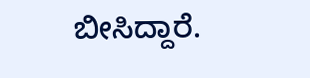ಬೀಸಿದ್ದಾರೆ.